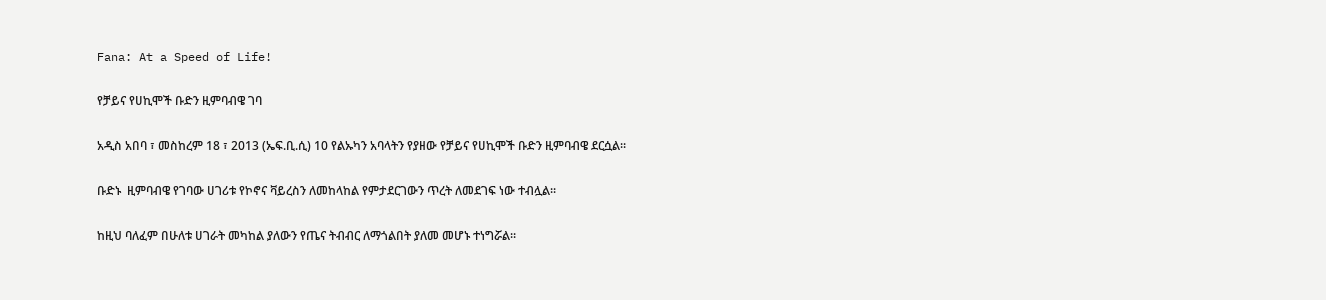Fana: At a Speed of Life!

የቻይና የሀኪሞች ቡድን ዚምባብዌ ገባ

አዲስ አበባ ፣ መስከረም 18 ፣ 2013 (ኤፍ.ቢ.ሲ) 10 የልኡካን አባላትን የያዘው የቻይና የሀኪሞች ቡድን ዚምባብዌ ደርሷል።

ቡድኑ  ዚምባብዌ የገባው ሀገሪቱ የኮኖና ቫይረስን ለመከላከል የምታደርገውን ጥረት ለመደገፍ ነው ተብሏል፡፡

ከዚህ ባለፈም በሁለቱ ሀገራት መካከል ያለውን የጤና ትብብር ለማጎልበት ያለመ መሆኑ ተነግሯል።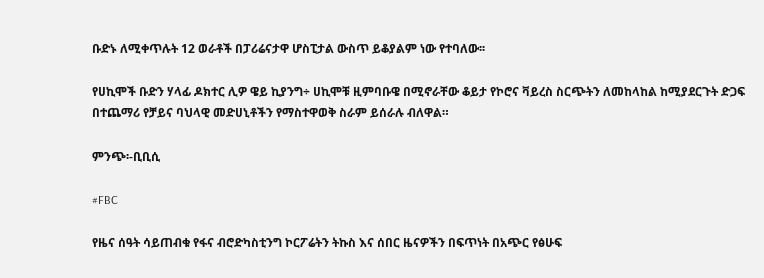ቡድኑ ለሚቀጥሉት 12 ወራቶች በፓሪሬናታዋ ሆስፒታል ውስጥ ይቆያልም ነው የተባለው፡፡

የሀኪሞች ቡድን ሃላፊ ዶክተር ሊዎ ዌይ ኪያንግ÷ ሀኪሞቹ ዚምባቡዌ በሚኖራቸው ቆይታ የኮሮና ቫይረስ ስርጭትን ለመከላከል ከሚያደርጉት ድጋፍ በተጨማሪ የቻይና ባህላዊ መድሀኒቶችን የማስተዋወቅ ስራም ይሰራሉ ብለዋል።

ምንጭ፡-ቢቢሲ

#FBC

የዜና ሰዓት ሳይጠብቁ የፋና ብሮድካስቲንግ ኮርፖሬትን ትኩስ እና ሰበር ዜናዎችን በፍጥነት በአጭር የፅሁፍ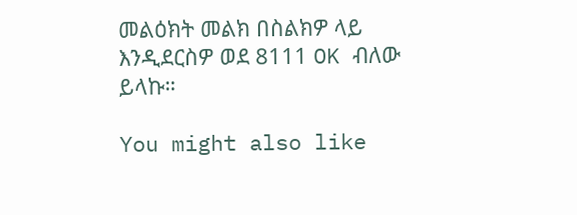መልዕክት መልክ በስልክዎ ላይ እንዲደርስዎ ወደ 8111 OK ብለው ይላኩ።

You might also like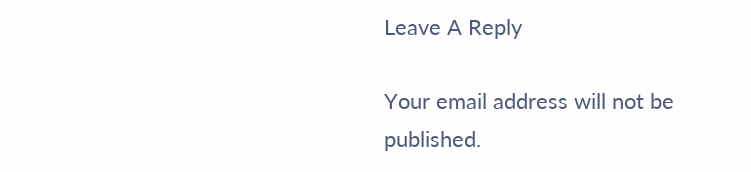Leave A Reply

Your email address will not be published.